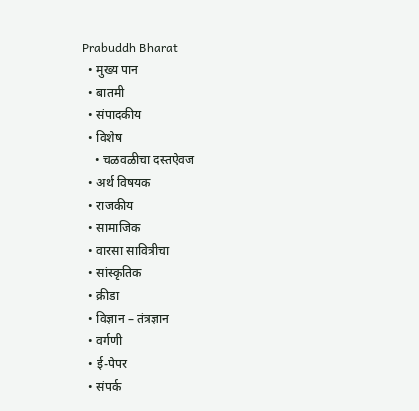Prabuddh Bharat
  • मुख्य पान
  • बातमी
  • संपादकीय
  • विशेष
    • चळवळीचा दस्तऐवज
  • अर्थ विषयक
  • राजकीय
  • सामाजिक
  • वारसा सावित्रीचा
  • सांस्कृतिक
  • क्रीडा
  • विज्ञान – तंत्रज्ञान
  • वर्गणी
  • ई-पेपर
  • संपर्क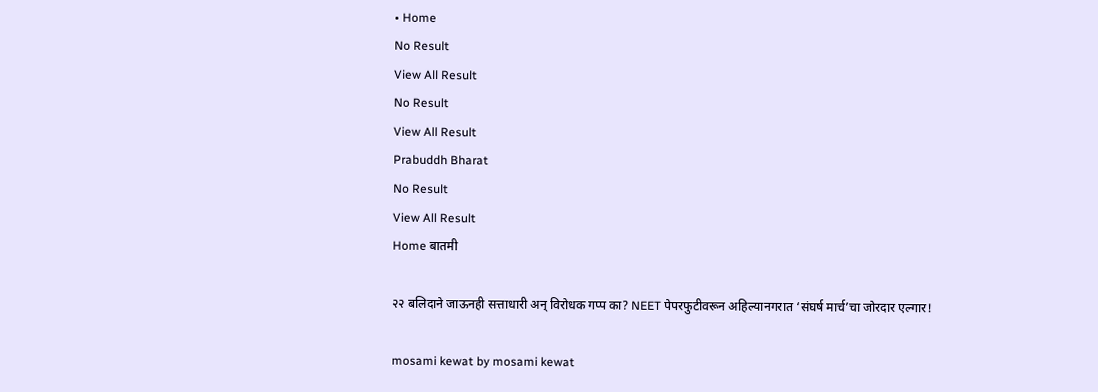• Home
No Result
View All Result
No Result
View All Result
Prabuddh Bharat
No Result
View All Result
Home बातमी

२२ बलिदाने जाऊनही सत्ताधारी अन् विरोधक गप्प का? NEET पेपरफुटीवरून अहिल्यानगरात ‘संघर्ष मार्च’चा जोरदार एल्गार!

mosami kewat by mosami kewat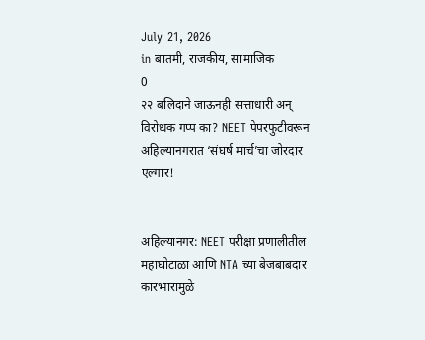July 21, 2026
in बातमी, राजकीय, सामाजिक
0
२२ बलिदाने जाऊनही सत्ताधारी अन् विरोधक गप्प का? NEET पेपरफुटीवरून अहिल्यानगरात ‘संघर्ष मार्च’चा जोरदार एल्गार!


अहिल्यानगर: NEET परीक्षा प्रणालीतील महाघोटाळा आणि NTA च्या बेजबाबदार कारभारामुळे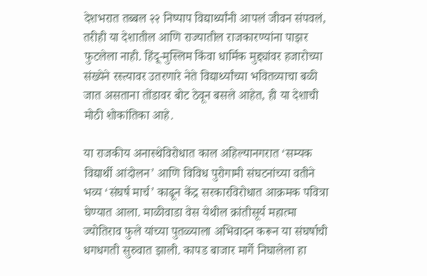देशभरात तब्बल २२ निष्पाप विद्यार्थ्यांनी आपलं जीवन संपवलं, तरीही या देशातील आणि राज्यातील राजकारण्यांना पाझर फुटलेला नाही. हिंदू-मुस्लिम किंवा धार्मिक मुद्द्यांवर हजारोच्या संख्येने रस्त्यावर उतरणारे नेते विद्यार्थ्यांच्या भवितव्याचा बळी जात असताना तोंडावर बोट ठेवून बसले आहेत, ही या देशाची मोठी शोकांतिका आहे.

या राजकीय अनास्थेविरोधात काल अहिल्यानगरात ‘सम्यक विद्यार्थी आंदोलन’ आणि विविध पुरोगामी संघटनांच्या वतीने भव्य ‘संघर्ष मार्च’ काढून केंद्र सरकारविरोधात आक्रमक पवित्रा घेण्यात आला. माळीवाडा वेस येथील क्रांतीसूर्य महात्मा ज्योतिराव फुले यांच्या पुतळ्याला अभिवादन करून या संघर्षाची धगधगती सुरुवात झाली. कापड बाजार मार्गे निघालेला हा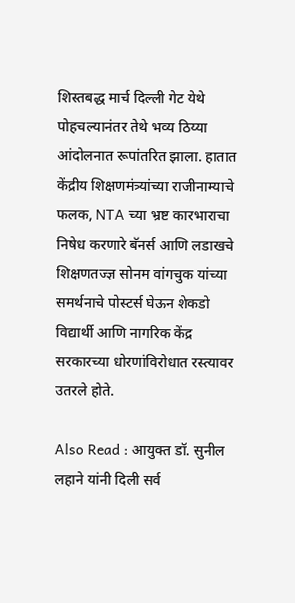शिस्तबद्ध मार्च दिल्ली गेट येथे पोहचल्यानंतर तेथे भव्य ठिय्या आंदोलनात रूपांतरित झाला. हातात केंद्रीय शिक्षणमंत्र्यांच्या राजीनाम्याचे फलक, NTA च्या भ्रष्ट कारभाराचा निषेध करणारे बॅनर्स आणि लडाखचे शिक्षणतज्ज्ञ सोनम वांगचुक यांच्या समर्थनाचे पोस्टर्स घेऊन शेकडो विद्यार्थी आणि नागरिक केंद्र सरकारच्या धोरणांविरोधात रस्त्यावर उतरले होते.

Also Read : आयुक्त डॉ. सुनील लहाने यांनी दिली सर्व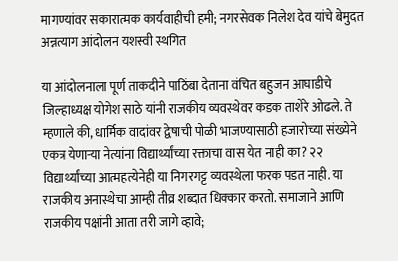मागण्यांवर सकारात्मक कार्यवाहीची हमी; नगरसेवक निलेश देव यांचे बेमुदत अन्नत्याग आंदोलन यशस्वी स्थगित

या आंदोलनाला पूर्ण ताकदीने पाठिंबा देताना वंचित बहुजन आघाडीचे जिल्हाध्यक्ष योगेश साठे यांनी राजकीय व्यवस्थेवर कडक ताशेरे ओढले. ते म्हणाले की, धार्मिक वादांवर द्वेषाची पोळी भाजण्यासाठी हजारोच्या संख्येने एकत्र येणाऱ्या नेत्यांना विद्यार्थ्यांच्या रक्ताचा वास येत नाही का? २२ विद्यार्थ्यांच्या आत्महत्येनेही या निगरगट्ट व्यवस्थेला फरक पडत नाही. या राजकीय अनास्थेचा आम्ही तीव्र शब्दात धिक्कार करतो. समाजाने आणि राजकीय पक्षांनी आता तरी जागे व्हावे;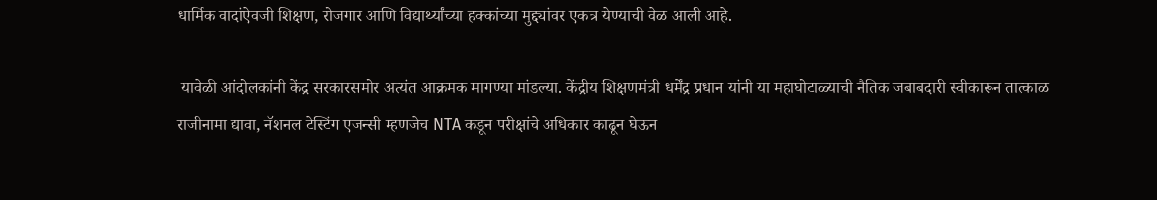धार्मिक वादांऐवजी शिक्षण, रोजगार आणि विद्यार्थ्यांच्या हक्कांच्या मुद्द्यांवर एकत्र येण्याची वेळ आली आहे.

 यावेळी आंदोलकांनी केंद्र सरकारसमोर अत्यंत आक्रमक मागण्या मांडल्या. केंद्रीय शिक्षणमंत्री धर्मेंद्र प्रधान यांनी या महाघोटाळ्याची नैतिक जबाबदारी स्वीकारून तात्काळ राजीनामा द्यावा, नॅशनल टेस्टिंग एजन्सी म्हणजेच NTA कडून परीक्षांचे अधिकार काढून घेऊन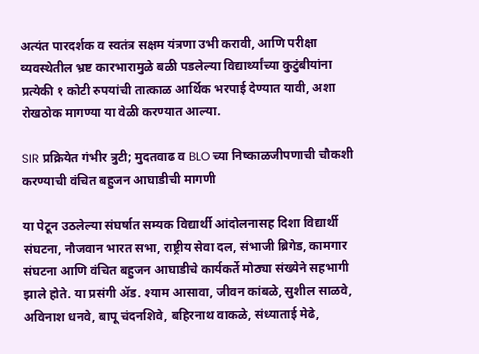अत्यंत पारदर्शक व स्वतंत्र सक्षम यंत्रणा उभी करावी, आणि परीक्षा व्यवस्थेतील भ्रष्ट कारभारामुळे बळी पडलेल्या विद्यार्थ्यांच्या कुटुंबीयांना प्रत्येकी १ कोटी रुपयांची तात्काळ आर्थिक भरपाई देण्यात यावी, अशा रोखठोक मागण्या या वेळी करण्यात आल्या.

SIR प्रक्रियेत गंभीर त्रुटी; मुदतवाढ व BLO च्या निष्काळजीपणाची चौकशी करण्याची वंचित बहुजन आघाडीची मागणी

या पेटून उठलेल्या संघर्षात सम्यक विद्यार्थी आंदोलनासह दिशा विद्यार्थी संघटना, नौजवान भारत सभा, राष्ट्रीय सेवा दल, संभाजी ब्रिगेड, कामगार संघटना आणि वंचित बहुजन आघाडीचे कार्यकर्ते मोठ्या संख्येने सहभागी झाले होते. या प्रसंगी ॲड. श्याम आसावा, जीवन कांबळे, सुशील साळवे, अविनाश धनवे, बापू चंदनशिवे, बहिरनाथ वाकळे, संध्याताई मेढे,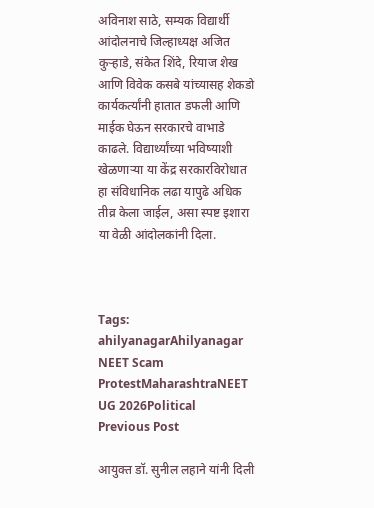अविनाश साठे, सम्यक विद्यार्थी आंदोलनाचे जिल्हाध्यक्ष अजित कुऱ्हाडे, संकेत शिंदे, रियाज शेख आणि विवेक कसबे यांच्यासह शेकडो कार्यकर्त्यांनी हातात डफली आणि माईक घेऊन सरकारचे वाभाडे काढले. विद्यार्थ्यांच्या भविष्याशी खेळणाऱ्या या केंद्र सरकारविरोधात हा संविधानिक लढा यापुढे अधिक तीव्र केला जाईल, असा स्पष्ट इशारा या वेळी आंदोलकांनी दिला.



Tags: ahilyanagarAhilyanagar NEET Scam ProtestMaharashtraNEET UG 2026Political
Previous Post

आयुक्त डॉ. सुनील लहाने यांनी दिली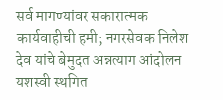सर्व मागण्यांवर सकारात्मक कार्यवाहीची हमी; नगरसेवक निलेश देव यांचे बेमुदत अन्नत्याग आंदोलन यशस्वी स्थगित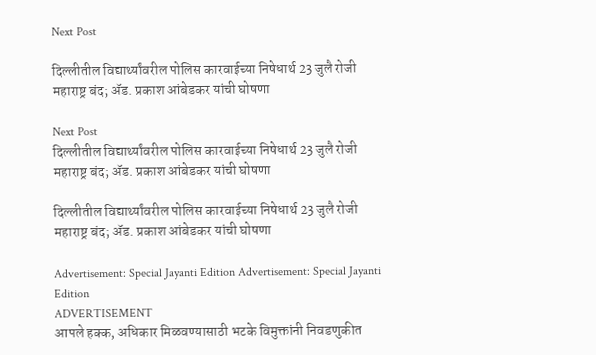Next Post

दिल्लीतील विद्यार्थ्यांवरील पोलिस कारवाईच्या निषेधार्थ 23 जुलै रोजी महाराष्ट्र बंद; ॲड. प्रकाश आंबेडकर यांची घोषणा

Next Post
दिल्लीतील विद्यार्थ्यांवरील पोलिस कारवाईच्या निषेधार्थ 23 जुलै रोजी महाराष्ट्र बंद; ॲड. प्रकाश आंबेडकर यांची घोषणा

दिल्लीतील विद्यार्थ्यांवरील पोलिस कारवाईच्या निषेधार्थ 23 जुलै रोजी महाराष्ट्र बंद; ॲड. प्रकाश आंबेडकर यांची घोषणा

Advertisement: Special Jayanti Edition Advertisement: Special Jayanti Edition
ADVERTISEMENT
आपले हक्क, अधिकार मिळवण्यासाठी भटके विमुक्तांनी निवडणुकीत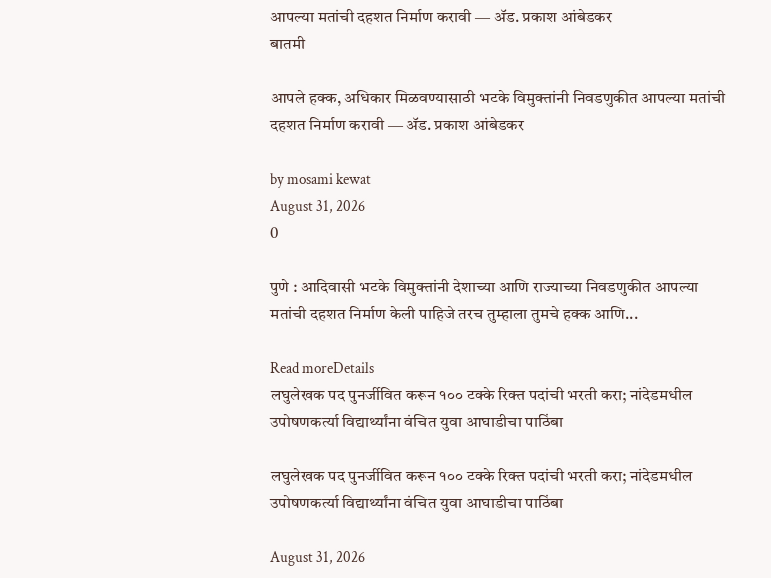आपल्या मतांची दहशत निर्माण करावी ― ॲड. प्रकाश आंबेडकर
बातमी

आपले हक्क, अधिकार मिळवण्यासाठी भटके विमुक्तांनी निवडणुकीत आपल्या मतांची दहशत निर्माण करावी ― ॲड. प्रकाश आंबेडकर

by mosami kewat
August 31, 2026
0

पुणे : आदिवासी भटके विमुक्तांनी देशाच्या आणि राज्याच्या निवडणुकीत आपल्या मतांची दहशत निर्माण केली पाहिजे तरच तुम्हाला तुमचे हक्क आणि...

Read moreDetails
लघुलेखक पद पुनर्जीवित करून १०० टक्के रिक्त पदांची भरती करा; नांदेडमधील उपोषणकर्त्या विद्यार्थ्यांना वंचित युवा आघाडीचा पाठिंबा

लघुलेखक पद पुनर्जीवित करून १०० टक्के रिक्त पदांची भरती करा; नांदेडमधील उपोषणकर्त्या विद्यार्थ्यांना वंचित युवा आघाडीचा पाठिंबा

August 31, 2026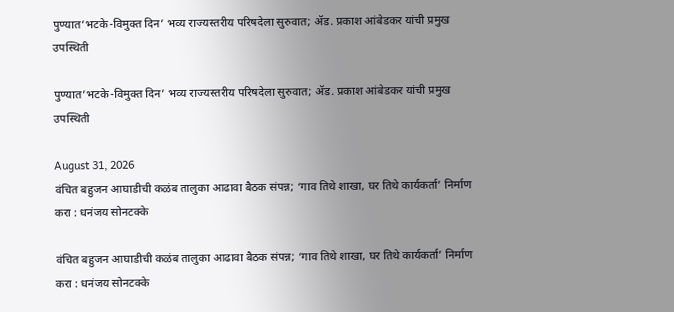पुण्यात’भटके-विमुक्त दिन’ भव्य राज्यस्तरीय परिषदेला सुरुवात; ॲड. प्रकाश आंबेडकर यांची प्रमुख उपस्थिती

पुण्यात’भटके-विमुक्त दिन’ भव्य राज्यस्तरीय परिषदेला सुरुवात; ॲड. प्रकाश आंबेडकर यांची प्रमुख उपस्थिती

August 31, 2026
वंचित बहुजन आघाडीची कळंब तालुका आढावा बैठक संपन्न; ‘गाव तिथे शाखा, घर तिथे कार्यकर्ता’ निर्माण करा : धनंजय सोनटक्के

वंचित बहुजन आघाडीची कळंब तालुका आढावा बैठक संपन्न; ‘गाव तिथे शाखा, घर तिथे कार्यकर्ता’ निर्माण करा : धनंजय सोनटक्के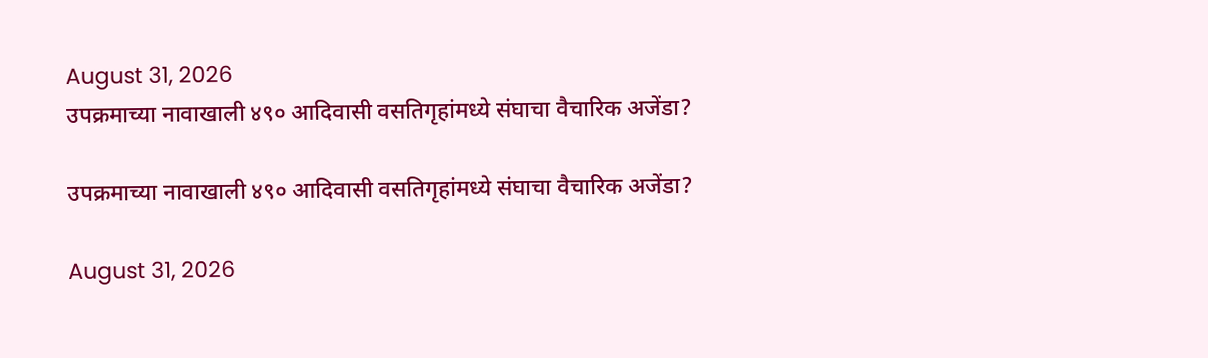August 31, 2026
उपक्रमाच्या नावाखाली ४९० आदिवासी वसतिगृहांमध्ये संघाचा वैचारिक अजेंडा?

उपक्रमाच्या नावाखाली ४९० आदिवासी वसतिगृहांमध्ये संघाचा वैचारिक अजेंडा?

August 31, 2026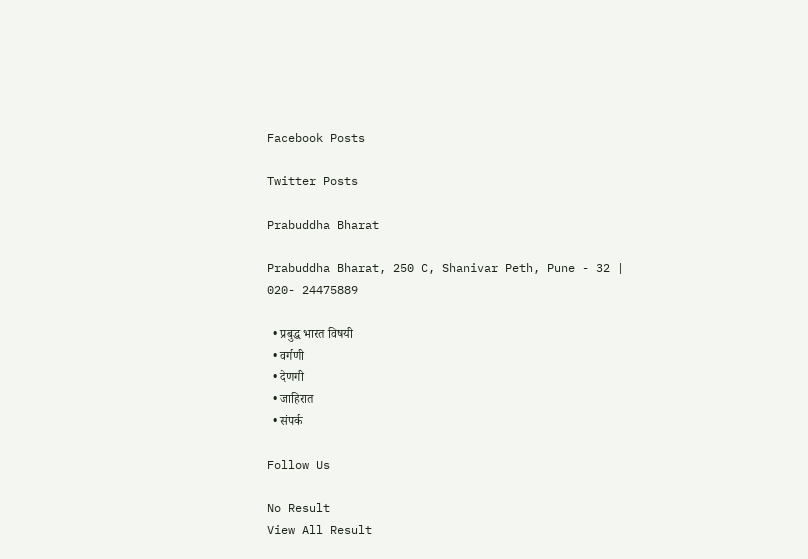Facebook Posts

Twitter Posts

Prabuddha Bharat

Prabuddha Bharat, 250 C, Shanivar Peth, Pune - 32 | 020- 24475889

  • प्रबुद्ध भारत विषयी
  • वर्गणी
  • देणगी
  • जाहिरात
  • संपर्क

Follow Us

No Result
View All Result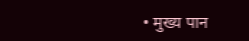• मुख्य पान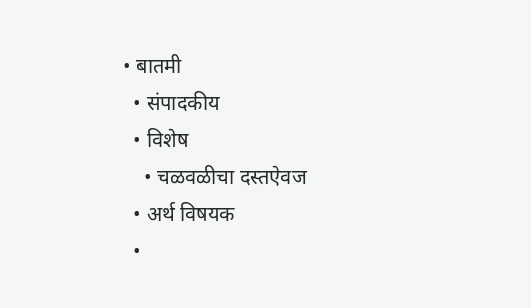• बातमी
  • संपादकीय
  • विशेष
    • चळवळीचा दस्तऐवज
  • अर्थ विषयक
  •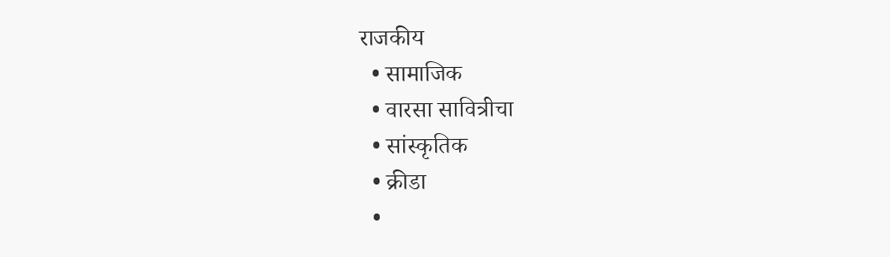राजकीय
  • सामाजिक
  • वारसा सावित्रीचा
  • सांस्कृतिक
  • क्रीडा
  •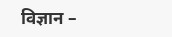विज्ञान –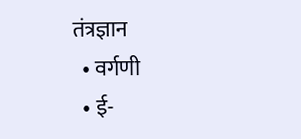तंत्रज्ञान
  • वर्गणी
  • ई-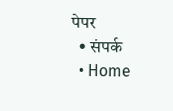पेपर
  • संपर्क
  • Home